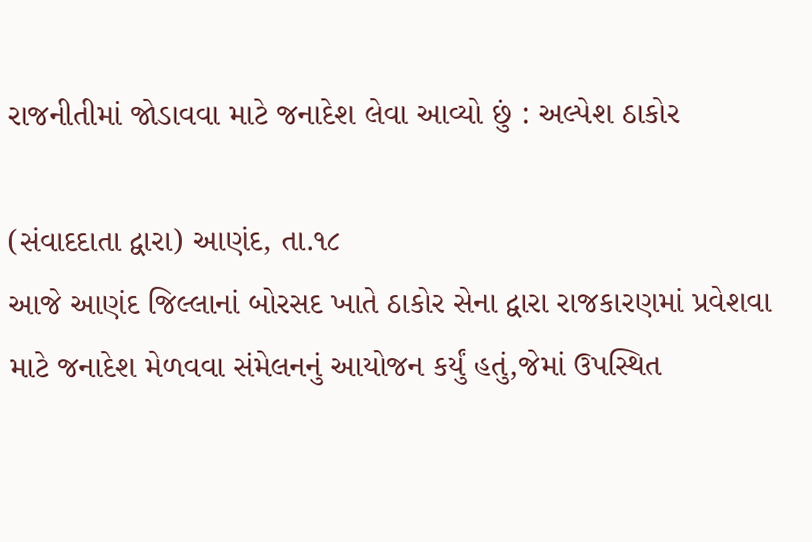રાજનીતીમાં જોડાવવા માટે જનાદેશ લેવા આવ્યો છું : અલ્પેશ ઠાકોર

(સંવાદદાતા દ્વારા) આણંદ, તા.૧૮
આજે આણંદ જિલ્લાનાં બોરસદ ખાતે ઠાકોર સેના દ્વારા રાજકારણમાં પ્રવેશવા માટે જનાદેશ મેળવવા સંમેલનનું આયોજન કર્યું હતું,જેમાં ઉપસ્થિત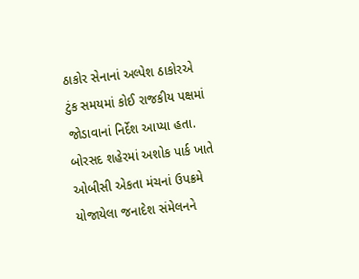ઠાકોર સેનાનાં અલ્પેશ ઠાકોરએ ટુંક સમયમાં કોઈ રાજકીય પક્ષમાં જોડાવાનાં નિર્દેશ આપ્યા હતા.
બોરસદ શહેરમાં અશોક પાર્ક ખાતે ઓબીસી એકતા મંચનાં ઉપક્રમે યોજાયેલા જનાદેશ સંમેલનને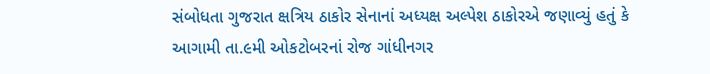સંબોધતા ગુજરાત ક્ષત્રિય ઠાકોર સેનાનાં અધ્યક્ષ અલ્પેશ ઠાકોરએ જણાવ્યું હતું કે આગામી તા.૯મી ઓકટોબરનાં રોજ ગાંધીનગર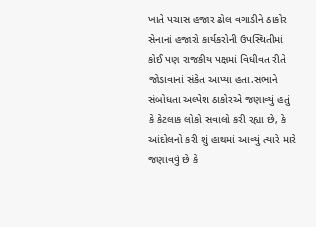ખાતે પચાસ હજાર ઢોલ વગાડીને ઠાકોર સેનાનાં હજારો કાર્યકરોની ઉપસ્થિતીમાં કોઈ પણ રાજકીય પક્ષમાં વિધીવત રીતે જોડાવાનાં સંકેત આપ્યા હતા.સભાને સંબોધતા અલ્પેશ ઠાકોરએ જણાવ્યું હતું કે કેટલાક લોકો સવાલો કરી રહ્યા છે, કે આંદોલનો કરી શું હાથમાં આવ્યું ત્યારે મારે જણાવવું છે કે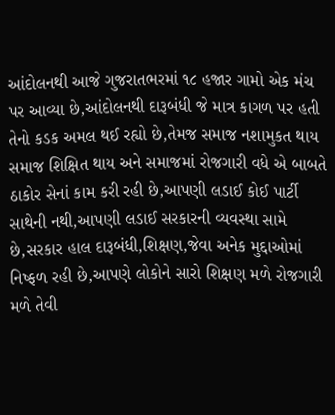આંદોલનથી આજે ગુજરાતભરમાં ૧૮ હજાર ગામો એક મંચ પર આવ્યા છે,આંદોલનથી દારૂબંધી જે માત્ર કાગળ પર હતી તેનો કડક અમલ થઈ રહ્યો છે,તેમજ સમાજ નશામુકત થાય સમાજ શિક્ષિત થાય અને સમાજમાં રોજગારી વધે એ બાબતે ઠાકોર સેનાં કામ કરી રહી છે,આપણી લડાઈ કોઈ પાર્ટી સાથેની નથી,આપણી લડાઈ સરકારની વ્યવસ્થા સામે છે,સરકાર હાલ દારૂબંધી,શિક્ષણ,જેવા અનેક મુદ્દાઓમાં નિષ્ફળ રહી છે,આપણે લોકોને સારો શિક્ષણ મળે રોજગારી મળે તેવી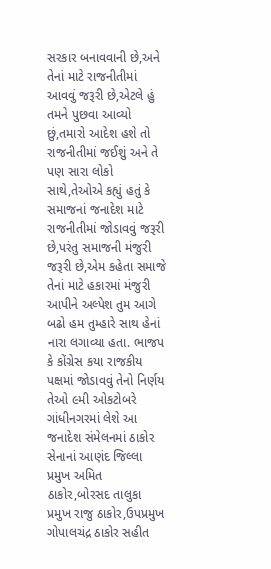સરકાર બનાવવાની છે,અને તેનાં માટે રાજનીતીમાં આવવું જરૂરી છે,એટલે હું તમને પુછવા આવ્યો છું,તમારો આદેશ હશે તો રાજનીતીમાં જઈશું અને તે પણ સારા લોકો સાથે,તેઓએ કહ્યું હતું કે સમાજનાં જનાદેશ માટે રાજનીતીમાં જોડાવવું જરૂરી છે,પરંતુ સમાજની મંજુરી જરૂરી છે,એમ કહેતા સમાજે તેનાં માટે હકારમાં મંજુરી આપીને અલ્પેશ તુમ આગે બઢો હમ તુમ્હારે સાથ હેનાં નારા લગાવ્યા હતા. ભાજપ કે કોંગ્રેસ કયા રાજકીય પક્ષમાં જોડાવવું તેનો નિર્ણય તેઓ ૯મી ઓકટોબરે ગાંધીનગરમાં લેશે આ જનાદેશ સંમેલનમાં ઠાકોર સેનાનાં આણંદ જિલ્લા પ્રમુખ અમિત ઠાકોર,બોરસદ તાલુકા પ્રમુખ રાજુ ઠાકોર,ઉપપ્રમુખ ગોપાલચંદ્ર ઠાકોર સહીત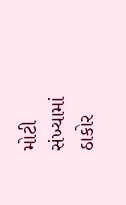મોટી સંખ્યામાં ઠાકોર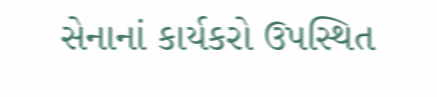સેનાનાં કાર્યકરો ઉપસ્થિત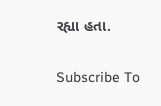રહ્યા હતા.

Subscribe To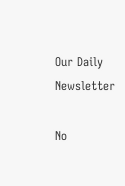Our Daily Newsletter

No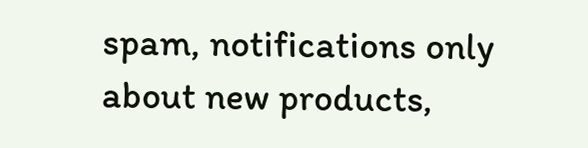spam, notifications only about new products,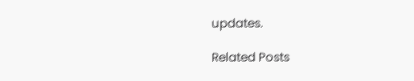updates.

Related Posts